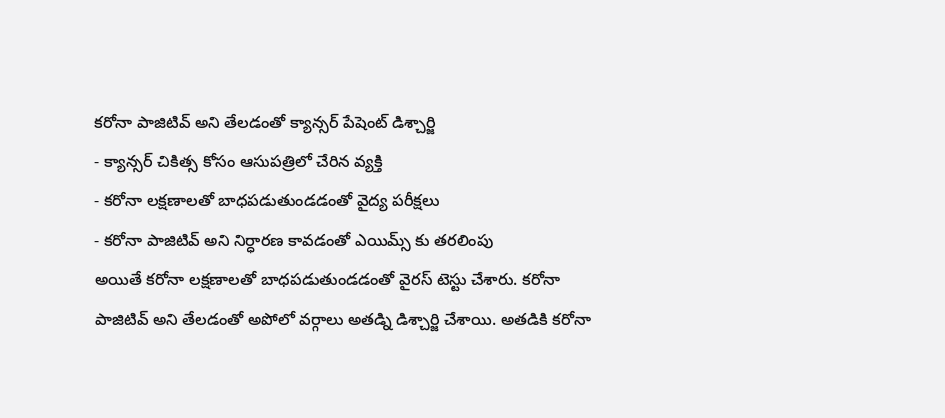కరోనా పాజిటివ్ అని తేలడంతో క్యాన్సర్ పేషెంట్ డిశ్చార్జి
- క్యాన్సర్ చికిత్స కోసం ఆసుపత్రిలో చేరిన వ్యక్తి
- కరోనా లక్షణాలతో బాధపడుతుండడంతో వైద్య పరీక్షలు
- కరోనా పాజిటివ్ అని నిర్ధారణ కావడంతో ఎయిమ్స్ కు తరలింపు
అయితే కరోనా లక్షణాలతో బాధపడుతుండడంతో వైరస్ టెస్టు చేశారు. కరోనా పాజిటివ్ అని తేలడంతో అపోలో వర్గాలు అతడ్ని డిశ్చార్జి చేశాయి. అతడికి కరోనా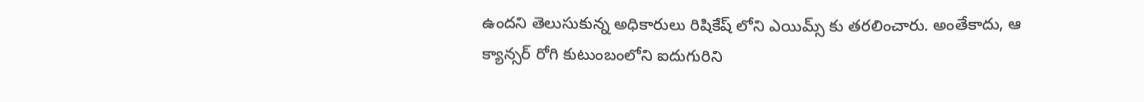ఉందని తెలుసుకున్న అధికారులు రిషికేష్ లోని ఎయిమ్స్ కు తరలించారు. అంతేకాదు, ఆ క్యాన్సర్ రోగి కుటుంబంలోని ఐదుగురిని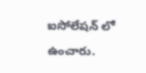ఐసోలేషన్ లో ఉంచారు.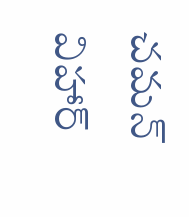చమన్ విహార్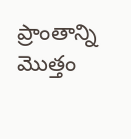ప్రాంతాన్ని మొత్తం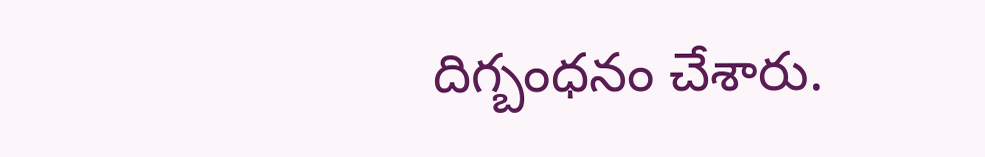దిగ్బంధనం చేశారు.